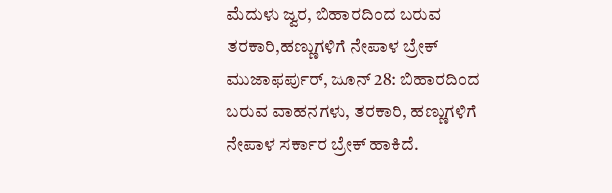ಮೆದುಳು ಜ್ವರ, ಬಿಹಾರದಿಂದ ಬರುವ ತರಕಾರಿ,ಹಣ್ಣುಗಳಿಗೆ ನೇಪಾಳ ಬ್ರೇಕ್
ಮುಜಾಫರ್ಪುರ್, ಜೂನ್ 28: ಬಿಹಾರದಿಂದ ಬರುವ ವಾಹನಗಳು, ತರಕಾರಿ, ಹಣ್ಣುಗಳಿಗೆ ನೇಪಾಳ ಸರ್ಕಾರ ಬ್ರೇಕ್ ಹಾಕಿದೆ.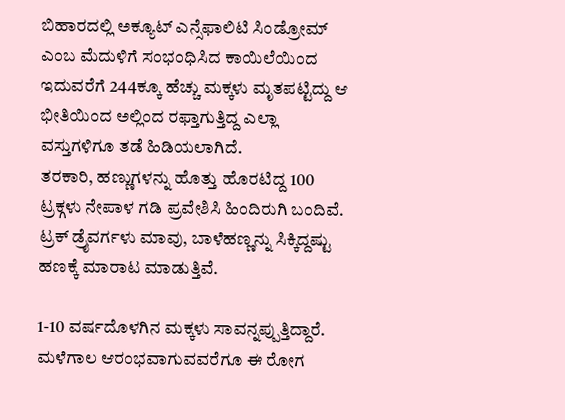ಬಿಹಾರದಲ್ಲಿ ಅಕ್ಯೂಟ್ ಎನ್ಸೆಫಾಲಿಟಿ ಸಿಂಡ್ರೋಮ್ ಎಂಬ ಮೆದುಳಿಗೆ ಸಂಭಂಧಿಸಿದ ಕಾಯಿಲೆಯಿಂದ ಇದುವರೆಗೆ 244ಕ್ಕೂ ಹೆಚ್ಚು ಮಕ್ಕಳು ಮೃತಪಟ್ಟಿದ್ದು ಆ ಭೀತಿಯಿಂದ ಅಲ್ಲಿಂದ ರಫ್ತಾಗುತ್ತಿದ್ದ ಎಲ್ಲಾ ವಸ್ತುಗಳಿಗೂ ತಡೆ ಹಿಡಿಯಲಾಗಿದೆ.
ತರಕಾರಿ, ಹಣ್ಣುಗಳನ್ನು ಹೊತ್ತು ಹೊರಟಿದ್ದ 100 ಟ್ರಕ್ಗಳು ನೇಪಾಳ ಗಡಿ ಪ್ರವೇಶಿಸಿ ಹಿಂದಿರುಗಿ ಬಂದಿವೆ. ಟ್ರಕ್ ಡ್ರೈವರ್ಗಳು ಮಾವು, ಬಾಳೆಹಣ್ಣನ್ನು ಸಿಕ್ಕಿದ್ದಷ್ಟು ಹಣಕ್ಕೆ ಮಾರಾಟ ಮಾಡುತ್ತಿವೆ.

1-10 ವರ್ಷದೊಳಗಿನ ಮಕ್ಕಳು ಸಾವನ್ನಪ್ಪುತ್ತಿದ್ದಾರೆ. ಮಳೆಗಾಲ ಆರಂಭವಾಗುವವರೆಗೂ ಈ ರೋಗ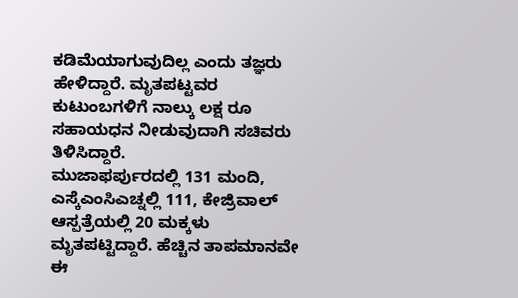ಕಡಿಮೆಯಾಗುವುದಿಲ್ಲ ಎಂದು ತಜ್ಞರು ಹೇಳಿದ್ದಾರೆ. ಮೃತಪಟ್ಟವರ ಕುಟುಂಬಗಳಿಗೆ ನಾಲ್ಕು ಲಕ್ಷ ರೂ ಸಹಾಯಧನ ನೀಡುವುದಾಗಿ ಸಚಿವರು ತಿಳಿಸಿದ್ದಾರೆ.
ಮುಜಾಫರ್ಪುರದಲ್ಲಿ 131 ಮಂದಿ, ಎಸ್ಕೆಎಂಸಿಎಚ್ನಲ್ಲಿ 111, ಕೇಜ್ರಿವಾಲ್ ಆಸ್ಪತ್ರೆಯಲ್ಲಿ 20 ಮಕ್ಕಳು ಮೃತಪಟ್ಟಿದ್ದಾರೆ. ಹೆಚ್ಚಿನ ತಾಪಮಾನವೇ ಈ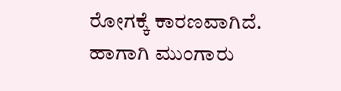ರೋಗಕ್ಕೆ ಕಾರಣವಾಗಿದೆ.
ಹಾಗಾಗಿ ಮುಂಗಾರು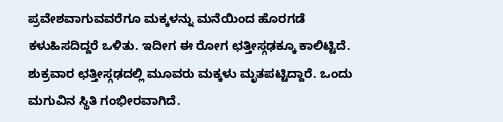ಪ್ರವೇಶವಾಗುವವರೆಗೂ ಮಕ್ಕಳನ್ನು ಮನೆಯಿಂದ ಹೊರಗಡೆ ಕಳುಹಿಸದಿದ್ದರೆ ಒಳಿತು. ಇದೀಗ ಈ ರೋಗ ಛತ್ತೀಸ್ಗಢಕ್ಕೂ ಕಾಲಿಟ್ಟಿದೆ. ಶುಕ್ರವಾರ ಛತ್ತೀಸ್ಗಢದಲ್ಲಿ ಮೂವರು ಮಕ್ಕಳು ಮೃತಪಟ್ಟಿದ್ದಾರೆ. ಒಂದು ಮಗುವಿನ ಸ್ಥಿತಿ ಗಂಭೀರವಾಗಿದೆ.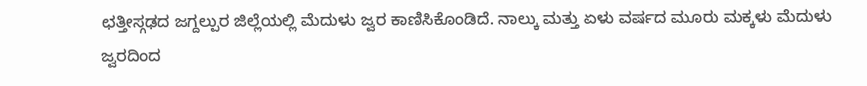ಛತ್ತೀಸ್ಗಢದ ಜಗ್ದಲ್ಪುರ ಜಿಲ್ಲೆಯಲ್ಲಿ ಮೆದುಳು ಜ್ವರ ಕಾಣಿಸಿಕೊಂಡಿದೆ. ನಾಲ್ಕು ಮತ್ತು ಏಳು ವರ್ಷದ ಮೂರು ಮಕ್ಕಳು ಮೆದುಳು ಜ್ವರದಿಂದ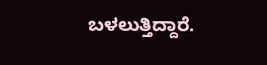ಬಳಲುತ್ತಿದ್ದಾರೆ.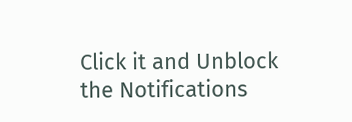Click it and Unblock the Notifications